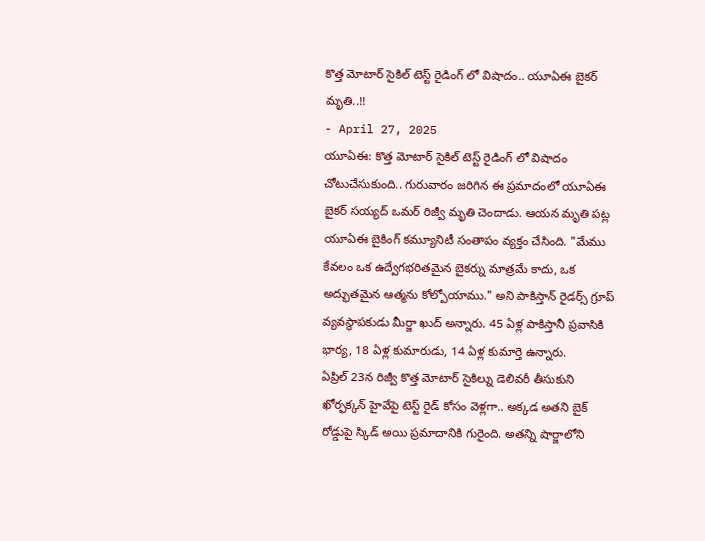కొత్త మోటార్ సైకిల్ టెస్ట్ రైడింగ్ లో విషాదం.. యూఏఈ బైకర్ మృతి..!!
- April 27, 2025
యూఏఈ: కొత్త మోటార్ సైకిల్ టెస్ట్ రైడింగ్ లో విషాదం చోటుచేసుకుంది.. గురువారం జరిగిన ఈ ప్రమాదంలో యూఏఈ బైకర్ సయ్యద్ ఒమర్ రిజ్వీ మృతి చెందాడు. ఆయన మృతి పట్ల యూఏఈ బైకింగ్ కమ్యూనిటీ సంతాపం వ్యక్తం చేసింది. "మేము కేవలం ఒక ఉద్వేగభరితమైన బైకర్ను మాత్రమే కాదు, ఒక అద్భుతమైన ఆత్మను కోల్పోయాము." అని పాకిస్తాన్ రైడర్స్ గ్రూప్ వ్యవస్థాపకుడు మీర్జా ఖుద్ అన్నారు. 45 ఏళ్ల పాకిస్తానీ ప్రవాసికి భార్య, 18 ఏళ్ల కుమారుడు, 14 ఏళ్ల కుమార్తె ఉన్నారు.
ఏప్రిల్ 23న రిజ్వీ కొత్త మోటార్ సైకిల్ను డెలివరీ తీసుకుని ఖోర్ఫక్కన్ హైవేపై టెస్ట్ రైడ్ కోసం వెళ్లగా.. అక్కడ అతని బైక్ రోడ్డుపై స్కిడ్ అయి ప్రమాదానికి గురైంది. అతన్ని షార్జాలోని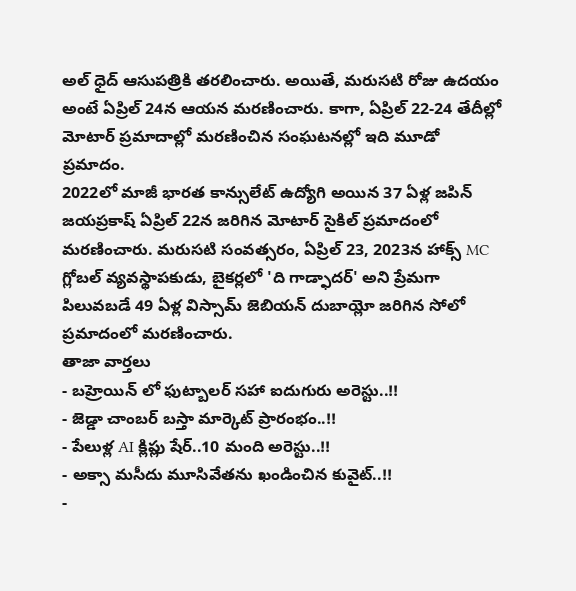అల్ ధైద్ ఆసుపత్రికి తరలించారు. అయితే, మరుసటి రోజు ఉదయం అంటే ఏప్రిల్ 24న ఆయన మరణించారు. కాగా, ఏప్రిల్ 22-24 తేదీల్లో మోటార్ ప్రమాదాల్లో మరణించిన సంఘటనల్లో ఇది మూడో ప్రమాదం.
2022లో మాజీ భారత కాన్సులేట్ ఉద్యోగి అయిన 37 ఏళ్ల జపిన్ జయప్రకాష్ ఏప్రిల్ 22న జరిగిన మోటార్ సైకిల్ ప్రమాదంలో మరణించారు. మరుసటి సంవత్సరం, ఏప్రిల్ 23, 2023న హాక్స్ MC గ్లోబల్ వ్యవస్థాపకుడు, బైకర్లలో 'ది గాడ్ఫాదర్' అని ప్రేమగా పిలువబడే 49 ఏళ్ల విస్సామ్ జెబియన్ దుబాయ్లో జరిగిన సోలో ప్రమాదంలో మరణించారు.
తాజా వార్తలు
- బహ్రెయిన్ లో ఫుట్బాలర్ సహా ఐదుగురు అరెస్టు..!!
- జెడ్డా చాంబర్ బస్తా మార్కెట్ ప్రారంభం..!!
- పేలుళ్ల AI క్లిప్లు షేర్..10 మంది అరెస్టు..!!
- అక్సా మసీదు మూసివేతను ఖండించిన కువైట్..!!
-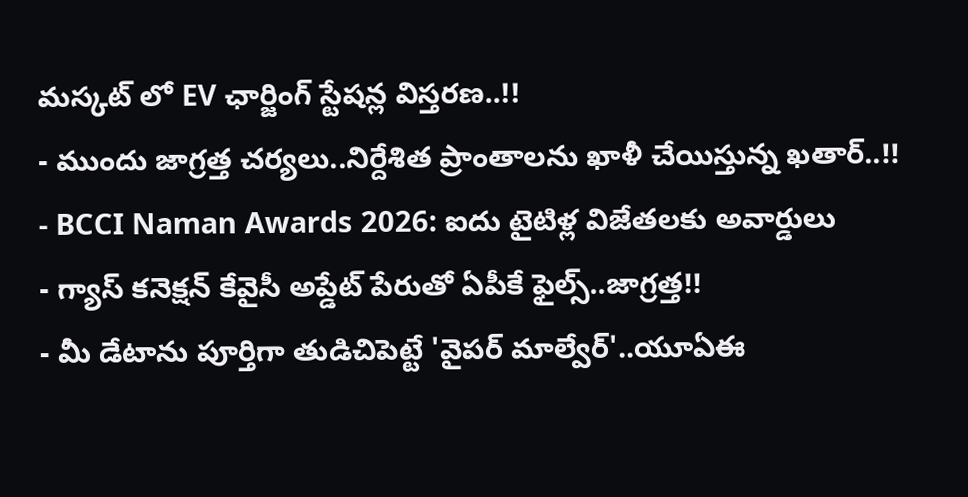మస్కట్ లో EV ఛార్జింగ్ స్టేషన్ల విస్తరణ..!!
- ముందు జాగ్రత్త చర్యలు..నిర్దేశిత ప్రాంతాలను ఖాళీ చేయిస్తున్న ఖతార్..!!
- BCCI Naman Awards 2026: ఐదు టైటిళ్ల విజేతలకు అవార్డులు
- గ్యాస్ కనెక్షన్ కేవైసీ అప్డేట్ పేరుతో ఏపీకే ఫైల్స్..జాగ్రత్త!!
- మీ డేటాను పూర్తిగా తుడిచిపెట్టే 'వైపర్ మాల్వేర్'..యూఏఈ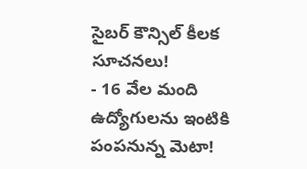సైబర్ కౌన్సిల్ కీలక సూచనలు!
- 16 వేల మంది ఉద్యోగులను ఇంటికి పంపనున్న మెటా!